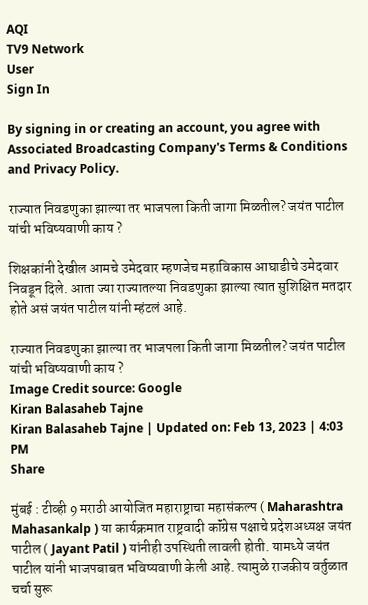AQI
TV9 Network
User
Sign In

By signing in or creating an account, you agree with Associated Broadcasting Company's Terms & Conditions and Privacy Policy.

राज्यात निवडणुका झाल्या तर भाजपला किती जागा मिळतील? जयंत पाटील यांची भविष्यवाणी काय ?

शिक्षकांनी देखील आमचे उमेदवार म्हणजेच महाविकास आघाडीचे उमेदवार निवडून दिले. आता ज्या राज्यातल्या निवडणुका झाल्या त्यात सुशिक्षित मतदार होते असं जयंत पाटील यांनी म्हंटलं आहे.

राज्यात निवडणुका झाल्या तर भाजपला किती जागा मिळतील? जयंत पाटील यांची भविष्यवाणी काय ?
Image Credit source: Google
Kiran Balasaheb Tajne
Kiran Balasaheb Tajne | Updated on: Feb 13, 2023 | 4:03 PM
Share

मुंबई : टीव्ही 9 मराठी आयोजित महाराष्ट्राचा महासंकल्प ( Maharashtra Mahasankalp ) या कार्यक्रमात राष्ट्रवादी कॉंग्रेस पक्षाचे प्रदेशअध्यक्ष जयंत पाटील ( Jayant Patil ) यांनीही उपस्थिती लावली होती. यामध्ये जयंत पाटील यांनी भाजपबाबत भविष्यवाणी केली आहे. त्यामुळे राजकीय वर्तुळात चर्चा सुरू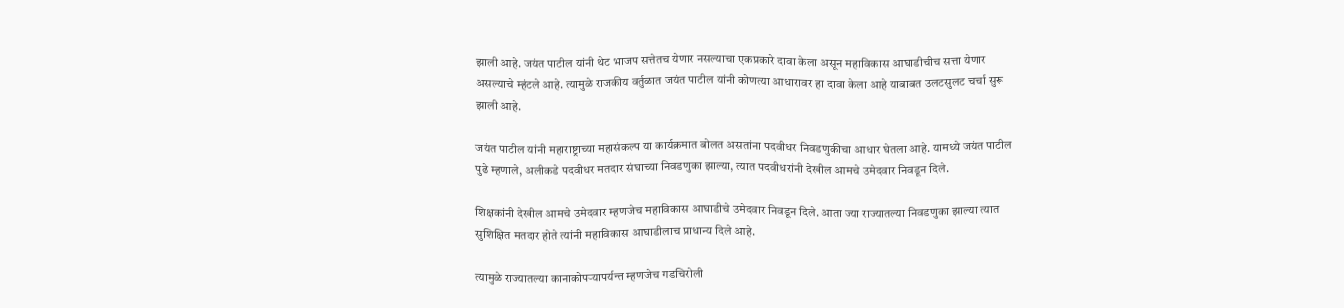झाली आहे. जयंत पाटील यांनी थेट भाजप सत्तेतच येणार नसल्याचा एकप्रकारे दावा केला असून महाविकास आघाडीचीच सत्ता येणार असल्याचे म्हंटले आहे. त्यामुळे राजकीय वर्तुळात जयंत पाटील यांनी कोणत्या आधारावर हा दावा केला आहे याबाबत उलटसुलट चर्चा सुरू झाली आहे.

जयंत पाटील यांनी महाराष्ट्राच्या महासंकल्प या कार्यक्रमात बोलत असतांना पदवीधर निवडणुकीचा आधार घेतला आहे. यामध्ये जयंत पाटील पुढे म्हणाले, अलीकडे पदवीधर मतदार संघाच्या निवडणुका झाल्या, त्यात पदवीधरांनी देखील आमचे उमेदवार निवडून दिले.

शिक्षकांनी देखील आमचे उमेदवार म्हणजेच महाविकास आघाडीचे उमेदवार निवडून दिले. आता ज्या राज्यातल्या निवडणुका झाल्या त्यात सुशिक्षित मतदार होते त्यांनी महाविकास आघाडीलाच प्राधान्य दिले आहे.

त्यामुळे राज्यातल्या कानाकोपऱ्यापर्यन्त म्हणजेच गडचिरोली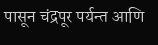पासून चंद्रपूर पर्यन्त आणि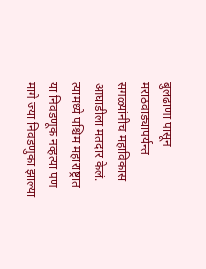बुलढाणा पासून मराठवाड्यापर्यन्त सगळ्यांनीच महाविकास आघाडीला मतदार केलं. त्यामध्ये पश्चिम महाराष्ट्रात या निवडणूक नव्हत्या पण मागे ज्या निवडणुका झाल्या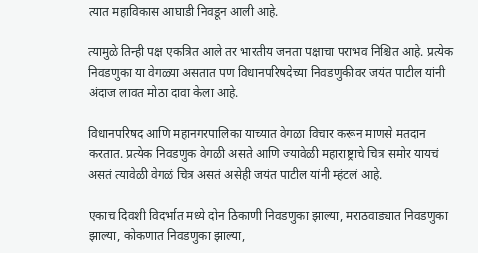त्यात महाविकास आघाडी निवडून आली आहे.

त्यामुळे तिन्ही पक्ष एकत्रित आले तर भारतीय जनता पक्षाचा पराभव निश्चित आहे. प्रत्येक निवडणुका या वेगळ्या असतात पण विधानपरिषदेच्या निवडणुकीवर जयंत पाटील यांनी अंदाज लावत मोठा दावा केला आहे.

विधानपरिषद आणि महानगरपालिका याच्यात वेगळा विचार करून माणसे मतदान करतात. प्रत्येक निवडणुक वेगळी असते आणि ज्यावेळी महाराष्ट्राचे चित्र समोर यायचं असतं त्यावेळी वेगळं चित्र असतं असेही जयंत पाटील यांनी म्हंटलं आहे.

एकाच दिवशी विदर्भात मध्ये दोन ठिकाणी निवडणुका झाल्या, मराठवाड्यात निवडणुका झाल्या, कोकणात निवडणुका झाल्या,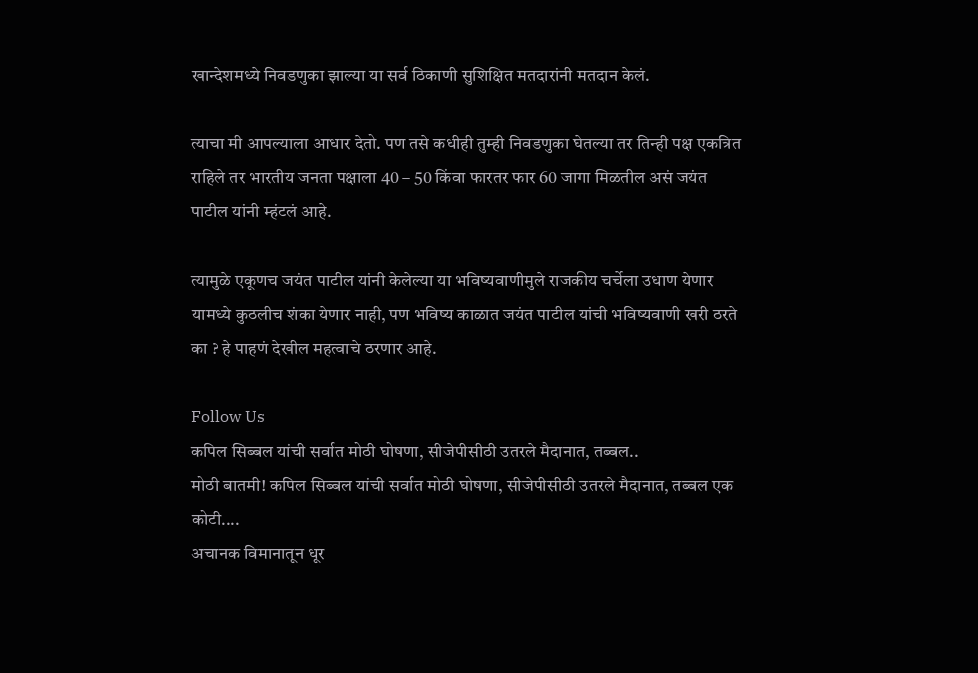खान्देशमध्ये निवडणुका झाल्या या सर्व ठिकाणी सुशिक्षित मतदारांनी मतदान केलं.

त्याचा मी आपल्याला आधार देतो. पण तसे कधीही तुम्ही निवडणुका घेतल्या तर तिन्ही पक्ष एकत्रित राहिले तर भारतीय जनता पक्षाला 40 – 50 किंवा फारतर फार 60 जागा मिळतील असं जयंत पाटील यांनी म्हंटलं आहे.

त्यामुळे एकूणच जयंत पाटील यांनी केलेल्या या भविष्यवाणीमुले राजकीय चर्चेला उधाण येणार यामध्ये कुठलीच शंका येणार नाही, पण भविष्य काळात जयंत पाटील यांची भविष्यवाणी खरी ठरते का ? हे पाहणं देखील महत्वाचे ठरणार आहे.

Follow Us
कपिल सिब्बल यांची सर्वात मोठी घोषणा, सीजेपीसीठी उतरले मैदानात, तब्बल..
मोठी बातमी! कपिल सिब्बल यांची सर्वात मोठी घोषणा, सीजेपीसीठी उतरले मैदानात, तब्बल एक कोटी....
अचानक विमानातून धूर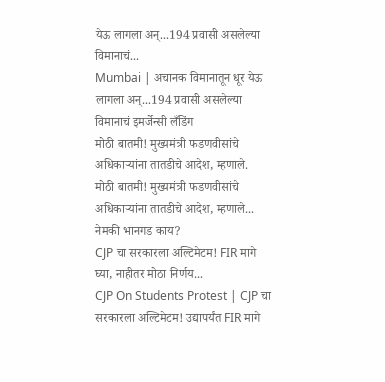येऊ लागला अन्...194 प्रवासी असलेल्या विमानाचं...
Mumbai | अचानक विमानातून धूर येऊ लागला अन्...194 प्रवासी असलेल्या विमानाचं इमर्जेन्सी लँडिंग
मोठी बातमी! मुख्यमंत्री फडणवीसांचे अधिकाऱ्यांना तातडीचे आदेश, म्हणाले.
मोठी बातमी! मुख्यमंत्री फडणवीसांचे अधिकाऱ्यांना तातडीचे आदेश, म्हणाले... नेमकी भानगड काय?
CJP चा सरकारला अल्टिमेटम! FIR मागे घ्या, नाहीतर मोठा निर्णय...
CJP On Students Protest | CJP चा सरकारला अल्टिमेटम! उद्यापर्यंत FIR मागे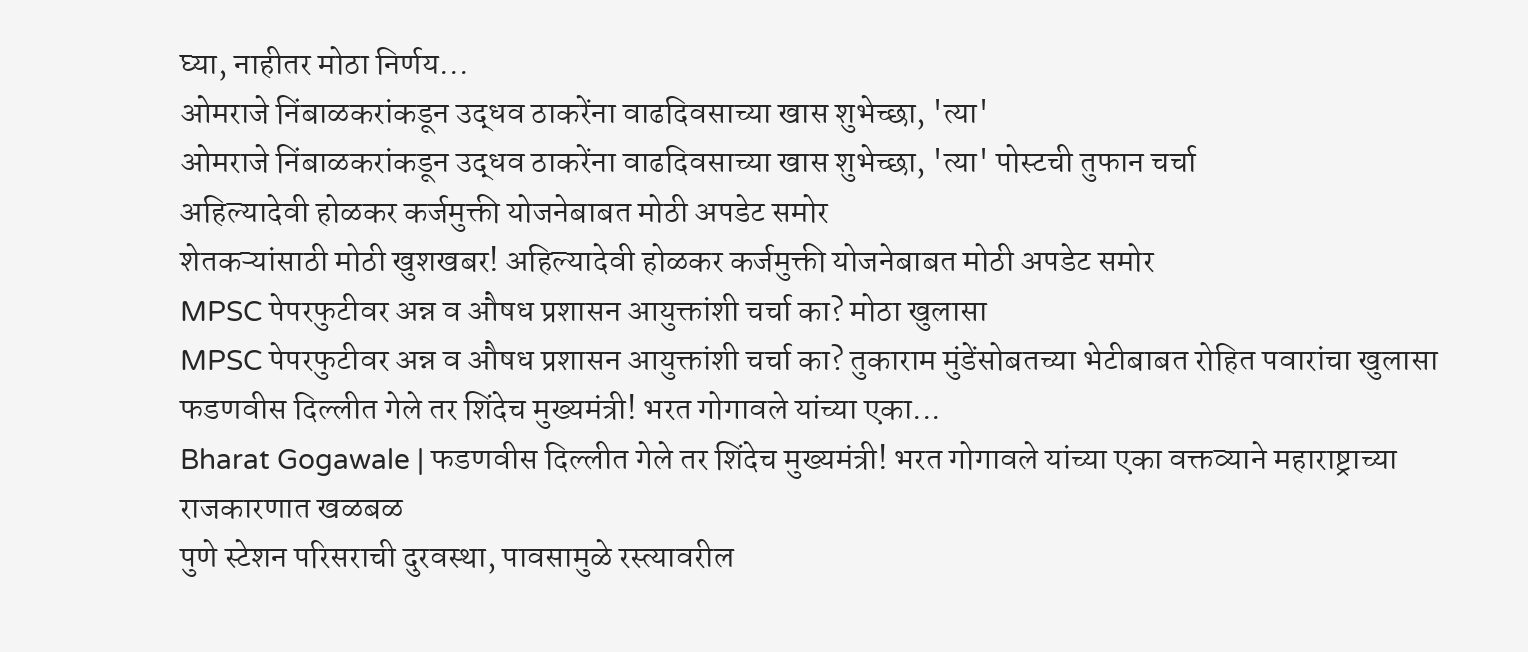घ्या, नाहीतर मोठा निर्णय...
ओमराजे निंबाळकरांकडून उद्धव ठाकरेंना वाढदिवसाच्या खास शुभेच्छा, 'त्या'
ओमराजे निंबाळकरांकडून उद्धव ठाकरेंना वाढदिवसाच्या खास शुभेच्छा, 'त्या' पोस्टची तुफान चर्चा
अहिल्यादेवी होळकर कर्जमुक्ती योजनेबाबत मोठी अपडेट समोर
शेतकऱ्यांसाठी मोठी खुशखबर! अहिल्यादेवी होळकर कर्जमुक्ती योजनेबाबत मोठी अपडेट समोर
MPSC पेपरफुटीवर अन्न व औषध प्रशासन आयुक्तांशी चर्चा का? मोठा खुलासा
MPSC पेपरफुटीवर अन्न व औषध प्रशासन आयुक्तांशी चर्चा का? तुकाराम मुंडेंसोबतच्या भेटीबाबत रोहित पवारांचा खुलासा
फडणवीस दिल्लीत गेले तर शिंदेच मुख्यमंत्री! भरत गोगावले यांच्या एका...
Bharat Gogawale | फडणवीस दिल्लीत गेले तर शिंदेच मुख्यमंत्री! भरत गोगावले यांच्या एका वक्तव्याने महाराष्ट्राच्या राजकारणात खळबळ
पुणे स्टेशन परिसराची दुरवस्था, पावसामुळे रस्त्यावरील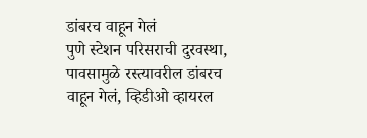डांबरच वाहून गेलं
पुणे स्टेशन परिसराची दुरवस्था, पावसामुळे रस्त्यावरील डांबरच वाहून गेलं, व्हिडीओ व्हायरल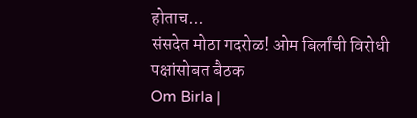होताच...
संसदेत मोठा गदरोळ! ओम बिर्लांची विरोधी पक्षांसोबत बैठक
Om Birla |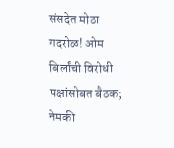संसदेत मोठा गदरोळ! ओम बिर्लांची विरोधी पक्षांसोबत बैठक; नेमकी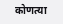कोणत्या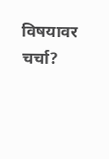विषयावर चर्चा?